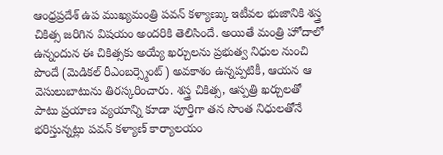ఆంధ్రప్రదేశ్ ఉప ముఖ్యమంత్రి పవన్ కళ్యాణ్కు ఇటీవల భుజానికి శస్త్ర చికిత్స జరిగిన విషయం అందరికి తెలిసిందే. అయితే మంత్రి హోదాలో ఉన్నందున ఈ చికిత్సకు అయ్యే ఖర్చులను ప్రభుత్వ నిధుల నుంచి పొందే (మెడికల్ రీఎంబర్స్మెంట్) అవకాశం ఉన్నప్పటికీ, ఆయన ఆ వెసులుబాటును తిరస్కరించారు. శస్త్ర చికిత్స, ఆస్పత్రి ఖర్చులతో పాటు ప్రయాణ వ్యయాన్ని కూడా పూర్తిగా తన సొంత నిధులతోనే భరిస్తున్నట్లు పవన్ కళ్యాణ్ కార్యాలయం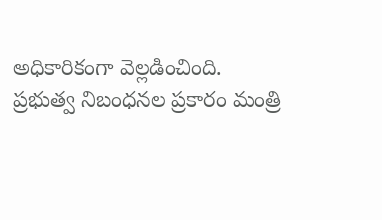అధికారికంగా వెల్లడించింది.
ప్రభుత్వ నిబంధనల ప్రకారం మంత్రి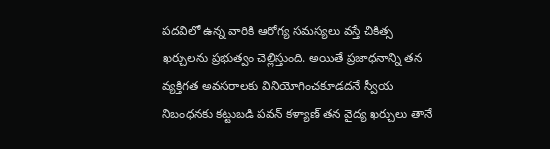పదవిలో ఉన్న వారికి ఆరోగ్య సమస్యలు వస్తే చికిత్స ఖర్చులను ప్రభుత్వం చెల్లిస్తుంది. అయితే ప్రజాధనాన్ని తన వ్యక్తిగత అవసరాలకు వినియోగించకూడదనే స్వీయ నిబంధనకు కట్టుబడి పవన్ కళ్యాణ్ తన వైద్య ఖర్చులు తానే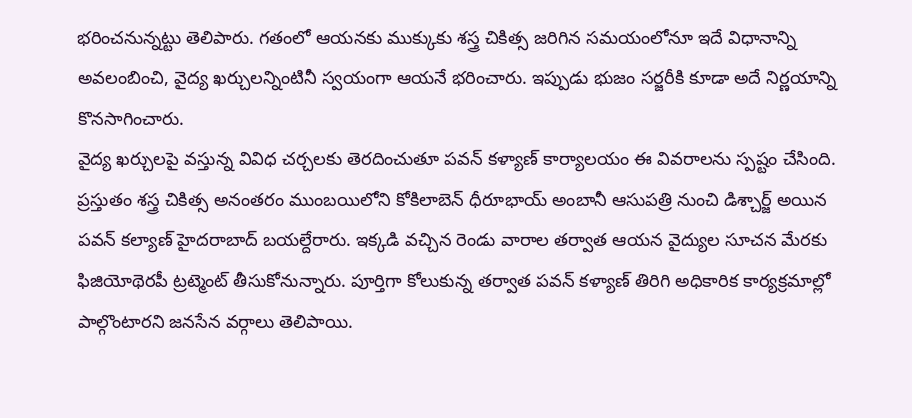భరించనున్నట్టు తెలిపారు. గతంలో ఆయనకు ముక్కుకు శస్త్ర చికిత్స జరిగిన సమయంలోనూ ఇదే విధానాన్ని అవలంబించి, వైద్య ఖర్చులన్నింటినీ స్వయంగా ఆయనే భరించారు. ఇప్పుడు భుజం సర్జరీకి కూడా అదే నిర్ణయాన్ని కొనసాగించారు.
వైద్య ఖర్చులపై వస్తున్న వివిధ చర్చలకు తెరదించుతూ పవన్ కళ్యాణ్ కార్యాలయం ఈ వివరాలను స్పష్టం చేసింది. ప్రస్తుతం శస్త్ర చికిత్స అనంతరం ముంబయిలోని కోకిలాబెన్ ధీరూభాయ్ అంబానీ ఆసుపత్రి నుంచి డిశ్చార్జ్ అయిన పవన్ కల్యాణ్ హైదరాబాద్ బయల్దేరారు. ఇక్కడి వచ్చిన రెండు వారాల తర్వాత ఆయన వైద్యుల సూచన మేరకు ఫిజియోథెరపీ ట్రట్మెంట్ తీసుకోనున్నారు. పూర్తిగా కోలుకున్న తర్వాత పవన్ కళ్యాణ్ తిరిగి అధికారిక కార్యక్రమాల్లో పాల్గొంటారని జనసేన వర్గాలు తెలిపాయి.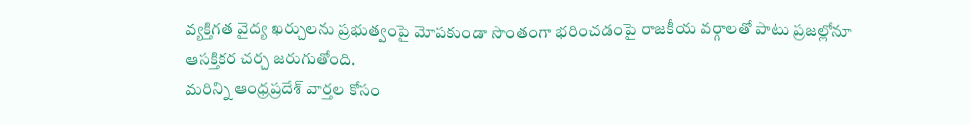వ్యక్తిగత వైద్య ఖర్చులను ప్రభుత్వంపై మోపకుండా సొంతంగా భరించడంపై రాజకీయ వర్గాలతో పాటు ప్రజల్లోనూ ఆసక్తికర చర్చ జరుగుతోంది.
మరిన్ని ఆంధ్రప్రదేశ్ వార్తల కోసం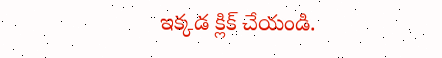ఇక్కడ క్లిక్ చేయండి.